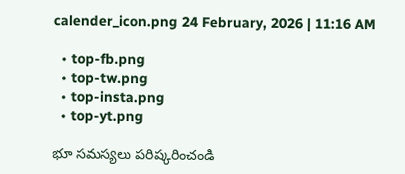calender_icon.png 24 February, 2026 | 11:16 AM

  • top-fb.png
  • top-tw.png
  • top-insta.png
  • top-yt.png

భూ సమస్యలు పరిష్కరించండి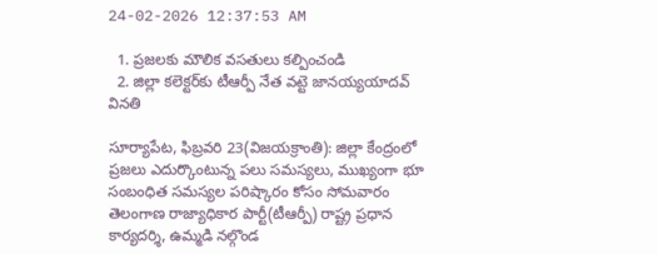24-02-2026 12:37:53 AM

  1. ప్రజలకు మౌలిక వసతులు కల్పించండి
  2. జిల్లా కలెక్టర్‌కు టీఆర్పీ నేత వట్టె జానయ్యయాదవ్ వినతి

సూర్యాపేట, ఫిబ్రవరి 23(విజయక్రాంతి): జిల్లా కేంద్రంలో ప్రజలు ఎదుర్కొంటున్న పలు సమస్యలు, ముఖ్యంగా భూ సంబంధిత సమస్యల పరిష్కారం కోసం సోమవారం తెలంగాణ రాజ్యాధికార పార్టీ(టీఆర్పీ) రాష్ట్ర ప్రధాన కార్యదర్శి, ఉమ్మడి నల్గొండ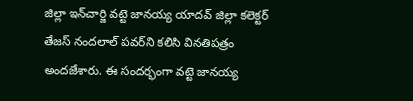జిల్లా ఇన్‌చార్జి వట్టె జానయ్య యాదవ్ జిల్లా కలెక్టర్ తేజస్ నందలాల్ పవర్‌ని కలిసి వినతిపత్రం అందజేశారు. ఈ సందర్భంగా వట్టె జానయ్య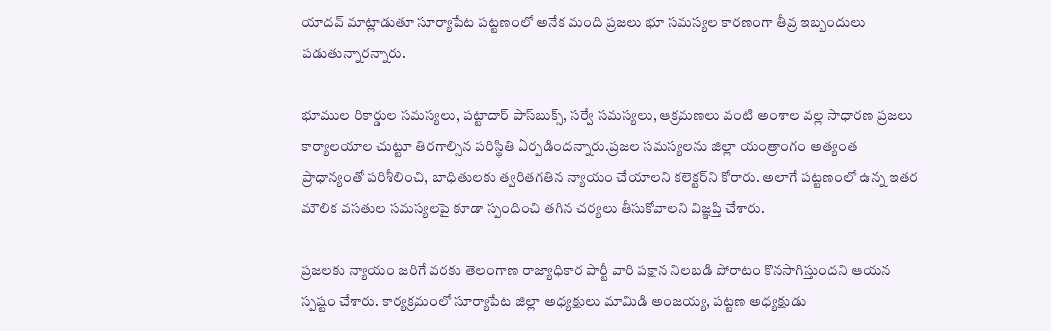యాదవ్ మాట్లాడుతూ సూర్యాపేట పట్టణంలో అనేక మంది ప్రజలు భూ సమస్యల కారణంగా తీవ్ర ఇబ్బందులు పడుతున్నారన్నారు.

భూముల రికార్డుల సమస్యలు, పట్టాదార్ పాస్‌బుక్స్, సర్వే సమస్యలు, ఆక్రమణలు వంటి అంశాల వల్ల సాధారణ ప్రజలు కార్యాలయాల చుట్టూ తిరగాల్సిన పరిస్థితి ఏర్పడిందన్నారు.ప్రజల సమస్యలను జిల్లా యంత్రాంగం అత్యంత ప్రాధాన్యంతో పరిశీలించి, బాధితులకు త్వరితగతిన న్యాయం చేయాలని కలెక్టర్‌ని కోరారు. అలాగే పట్టణంలో ఉన్న ఇతర మౌలిక వసతుల సమస్యలపై కూడా స్పందించి తగిన చర్యలు తీసుకోవాలని విజ్ఞప్తి చేశారు.

ప్రజలకు న్యాయం జరిగే వరకు తెలంగాణ రాజ్యాధికార పార్టీ వారి పక్షాన నిలబడి పోరాటం కొనసాగిస్తుందని ఆయన స్పష్టం చేశారు. కార్యక్రమంలో సూర్యాపేట జిల్లా అధ్యక్షులు మామిడి అంజయ్య, పట్టణ అధ్యక్షుడు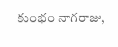కుంభం నాగరాజు,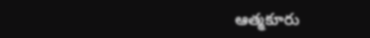ఆత్మకూరు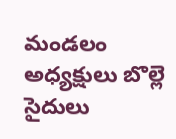మండలం అధ్యక్షులు బొల్లె సైదులు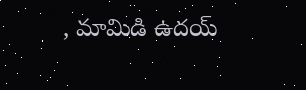, మామిడి ఉదయ్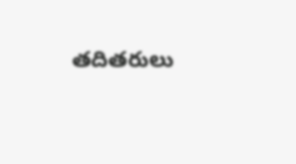తదితరులు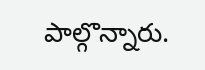పాల్గొన్నారు.